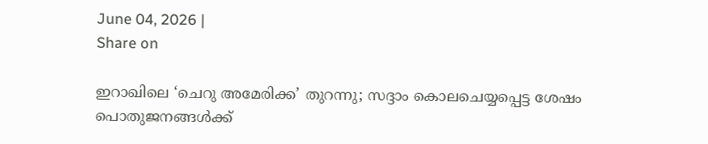June 04, 2026 |
Share on

ഇറാഖിലെ ‘ചെറു അമേരിക്ക’ തുറന്നു; സദ്ദാം കൊലചെയ്യപ്പെട്ട ശേഷം പൊതുജനങ്ങള്‍ക്ക്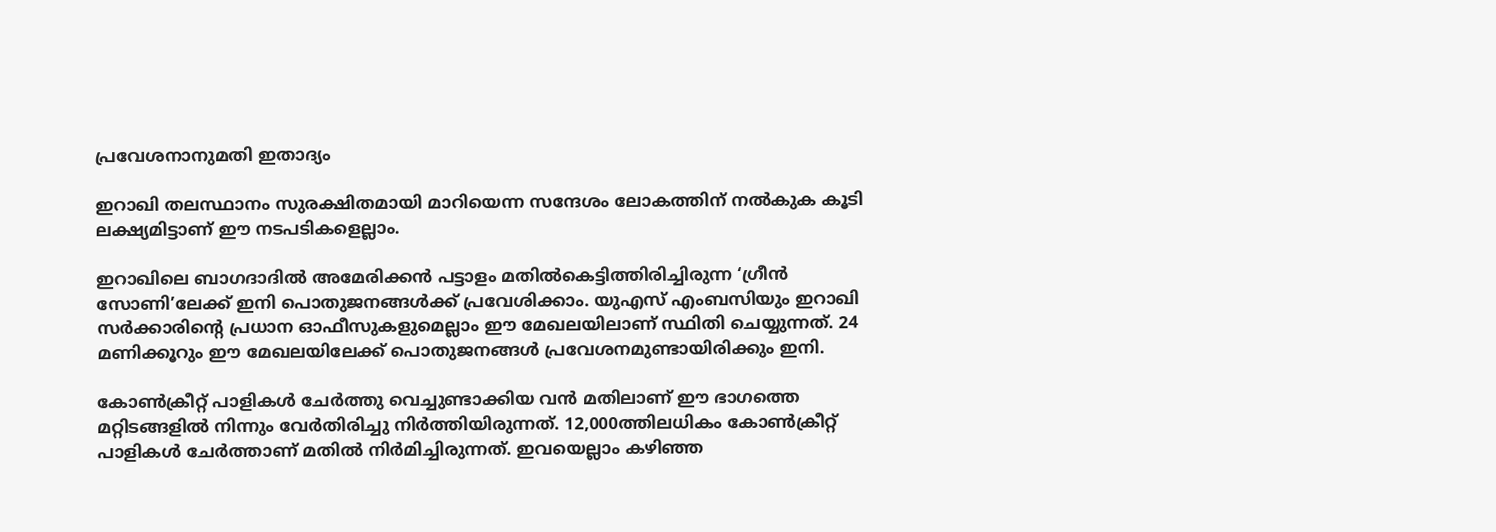പ്രവേശനാനുമതി ഇതാദ്യം

ഇറാഖി തലസ്ഥാനം സുരക്ഷിതമായി മാറിയെന്ന സന്ദേശം ലോകത്തിന് നല്‍കുക കൂടി ലക്ഷ്യമിട്ടാണ് ഈ നടപടികളെല്ലാം.

ഇറാഖിലെ ബാഗദാദില്‍ അമേരിക്കന്‍ പട്ടാളം മതില്‍കെട്ടിത്തിരിച്ചിരുന്ന ‘ഗ്രീന്‍ സോണി’ലേക്ക് ഇനി പൊതുജനങ്ങള്‍ക്ക് പ്രവേശിക്കാം. യുഎസ് എംബസിയും ഇറാഖി സര്‍ക്കാരിന്റെ പ്രധാന ഓഫീസുകളുമെല്ലാം ഈ മേഖലയിലാണ് സ്ഥിതി ചെയ്യുന്നത്. 24 മണിക്കൂറും ഈ മേഖലയിലേക്ക് പൊതുജനങ്ങള്‍ പ്രവേശനമുണ്ടായിരിക്കും ഇനി.

കോണ്‍ക്രീറ്റ് പാളികള്‍ ചേര്‍ത്തു വെച്ചുണ്ടാക്കിയ വന്‍ മതിലാണ് ഈ ഭാഗത്തെ മറ്റിടങ്ങളില്‍ നിന്നും വേര്‍തിരിച്ചു നിര്‍ത്തിയിരുന്നത്. 12,000ത്തിലധികം കോണ്‍ക്രീറ്റ് പാളികള്‍ ചേര്‍ത്താണ് മതില്‍ നിര്‍മിച്ചിരുന്നത്. ഇവയെല്ലാം കഴിഞ്ഞ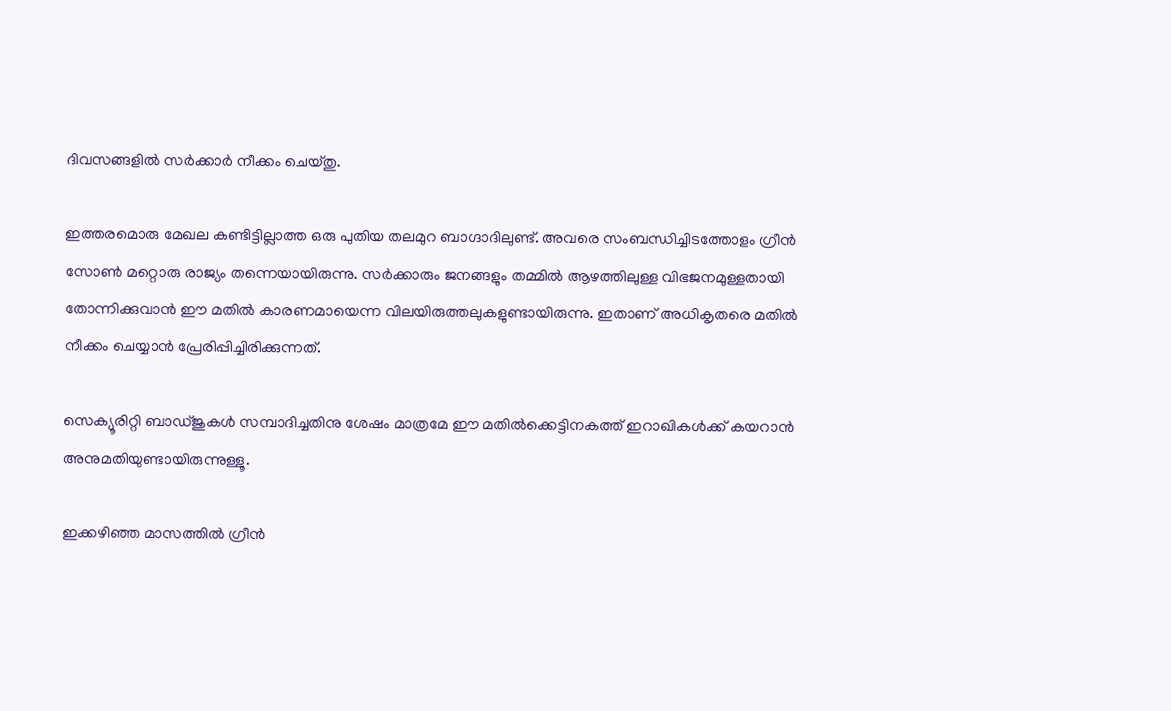ദിവസങ്ങളില്‍ സര്‍ക്കാര്‍ നീക്കം ചെയ്തു.

ഇത്തരമൊരു മേഖല കണ്ടിട്ടില്ലാത്ത ഒരു പുതിയ തലമുറ ബാഗ്ദാദിലുണ്ട്. അവരെ സംബന്ധിച്ചിടത്തോളം ഗ്രീന്‍ സോണ്‍ മറ്റൊരു രാജ്യം തന്നെയായിരുന്നു. സര്‍ക്കാരും ജനങ്ങളും തമ്മില്‍ ആഴത്തിലുള്ള വിഭജനമുള്ളതായി തോന്നിക്കുവാന്‍ ഈ മതില്‍ കാരണമായെന്ന വിലയിരുത്തലുകളുണ്ടായിരുന്നു. ഇതാണ് അധികൃതരെ മതില്‍ നീക്കം ചെയ്യാന്‍ പ്രേരിപ്പിച്ചിരിക്കുന്നത്.

സെക്യൂരിറ്റി ബാഡ്ജുകള്‍ സമ്പാദിച്ചതിനു ശേഷം മാത്രമേ ഈ മതില്‍ക്കെട്ടിനകത്ത് ഇറാഖികള്‍ക്ക് കയറാന്‍ അനുമതിയുണ്ടായിരുന്നുള്ളൂ.

ഇക്കഴിഞ്ഞ മാസത്തില്‍ ഗ്രീന്‍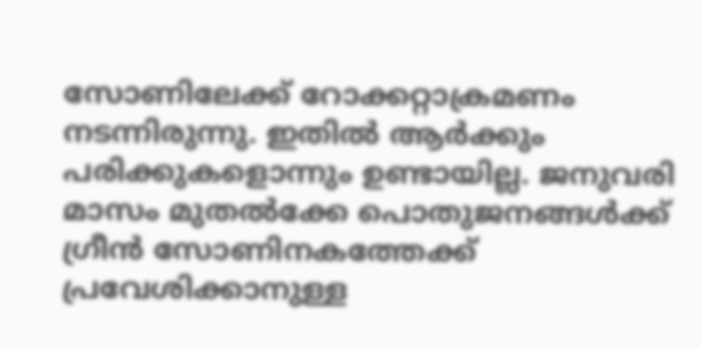സോണിലേക്ക് റോക്കറ്റാക്രമണം നടന്നിരുന്നു. ഇതില്‍ ആര്‍ക്കും പരിക്കുകളൊന്നും ഉണ്ടായില്ല. ജനുവരി മാസം മുതല്‍ക്കേ പൊതുജനങ്ങള്‍ക്ക് ഗ്രീന്‍ സോണിനകത്തേക്ക് പ്രവേശിക്കാനുള്ള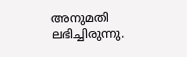അനുമതി ലഭിച്ചിരുന്നു.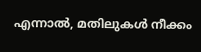എന്നാല്‍, മതിലുകള്‍ നീക്കം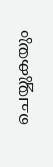ചെയ്യുകയും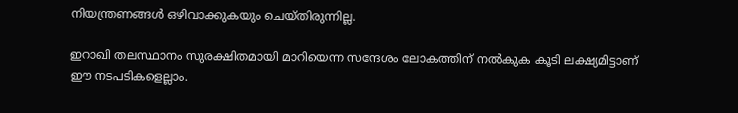നിയന്ത്രണങ്ങള്‍ ഒഴിവാക്കുകയും ചെയ്തിരുന്നില്ല.

ഇറാഖി തലസ്ഥാനം സുരക്ഷിതമായി മാറിയെന്ന സന്ദേശം ലോകത്തിന് നല്‍കുക കൂടി ലക്ഷ്യമിട്ടാണ് ഈ നടപടികളെല്ലാം.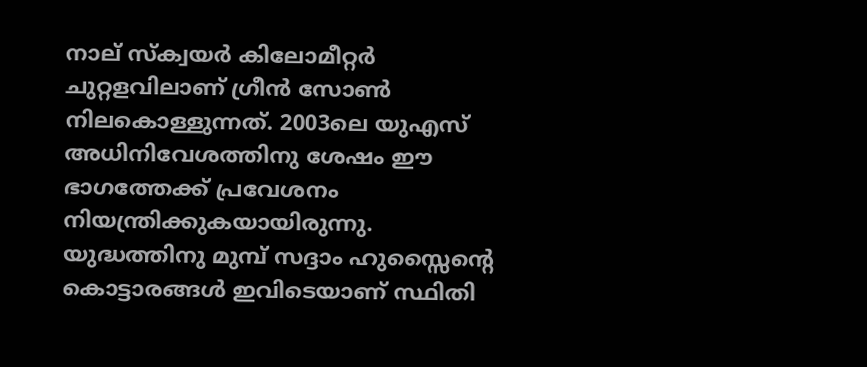നാല് സ്ക്വയര്‍ കിലോമീറ്റര്‍ ചുറ്റളവിലാണ് ഗ്രീന്‍ സോണ്‍ നിലകൊള്ളുന്നത്. 2003ലെ യുഎസ് അധിനിവേശത്തിനു ശേഷം ഈ ഭാഗത്തേക്ക് പ്രവേശനം നിയന്ത്രിക്കുകയായിരുന്നു. യുദ്ധത്തിനു മുമ്പ് സദ്ദാം ഹുസ്സൈന്റെ കൊട്ടാരങ്ങള്‍ ഇവിടെയാണ് സ്ഥിതി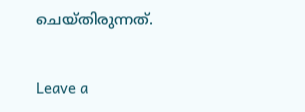ചെയ്തിരുന്നത്.

Leave a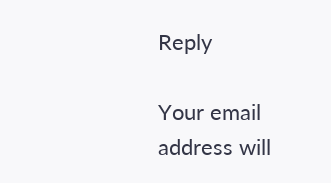Reply

Your email address will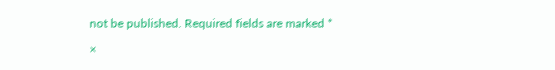not be published. Required fields are marked *

×